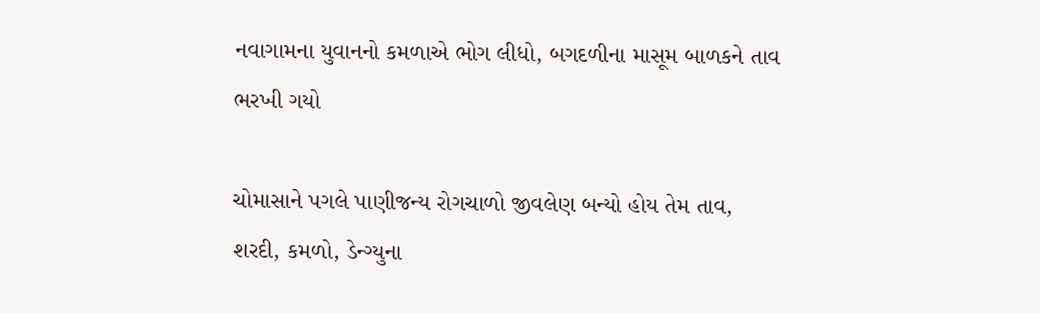નવાગામના યુવાનનો કમળાએ ભોગ લીધો, બગદળીના માસૂમ બાળકને તાવ ભરખી ગયો

ચોમાસાને પગલે પાણીજન્ય રોગચાળો જીવલેણ બન્યો હોય તેમ તાવ, શરદી, કમળો, ડેન્ગ્યુના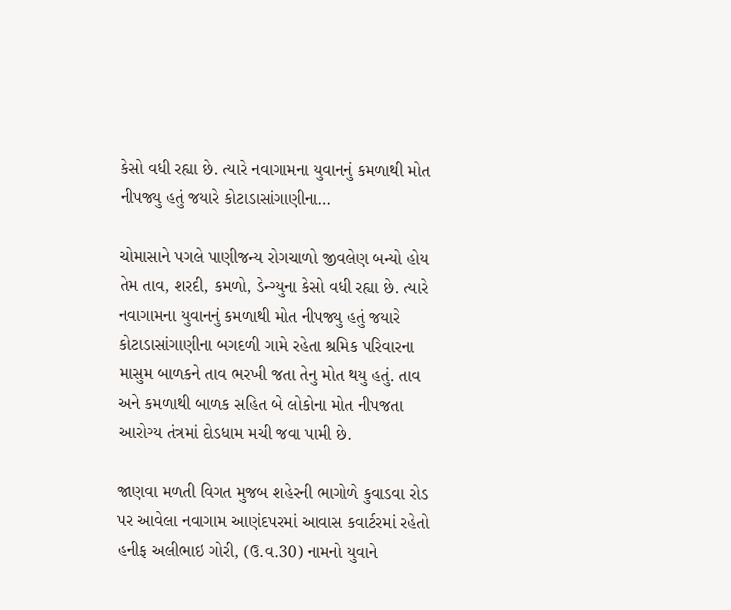કેસો વધી રહ્યા છે. ત્યારે નવાગામના યુવાનનું કમળાથી મોત નીપજ્યુ હતું જયારે કોટાડાસાંગાણીના…

ચોમાસાને પગલે પાણીજન્ય રોગચાળો જીવલેણ બન્યો હોય તેમ તાવ, શરદી, કમળો, ડેન્ગ્યુના કેસો વધી રહ્યા છે. ત્યારે નવાગામના યુવાનનું કમળાથી મોત નીપજ્યુ હતું જયારે કોટાડાસાંગાણીના બગદળી ગામે રહેતા શ્રમિક પરિવારના માસુમ બાળકને તાવ ભરખી જતા તેનુ મોત થયુ હતું. તાવ અને કમળાથી બાળક સહિત બે લોકોના મોત નીપજતા આરોગ્ય તંત્રમાં દોડધામ મચી જવા પામી છે.

જાણવા મળતી વિગત મુજબ શહેરની ભાગોળે કુવાડવા રોડ પર આવેલા નવાગામ આણંદપરમાં આવાસ કવાર્ટરમાં રહેતો હનીફ અલીભાઇ ગોરી, (ઉ.વ.30) નામનો યુવાને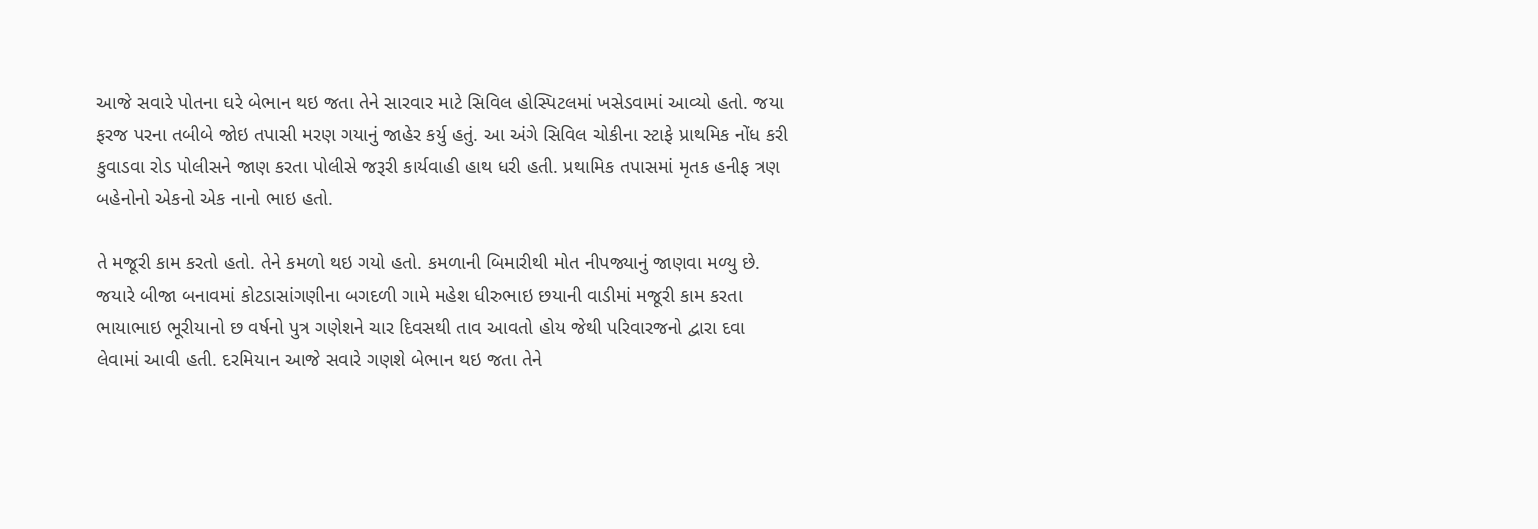આજે સવારે પોતના ઘરે બેભાન થઇ જતા તેને સારવાર માટે સિવિલ હોસ્પિટલમાં ખસેડવામાં આવ્યો હતો. જયા ફરજ પરના તબીબે જોઇ તપાસી મરણ ગયાનું જાહેર કર્યુ હતું. આ અંગે સિવિલ ચોકીના સ્ટાફે પ્રાથમિક નોંધ કરી કુવાડવા રોડ પોલીસને જાણ કરતા પોલીસે જરૂરી કાર્યવાહી હાથ ધરી હતી. પ્રથામિક તપાસમાં મૃતક હનીફ ત્રણ બહેનોનો એકનો એક નાનો ભાઇ હતો.

તે મજૂરી કામ કરતો હતો. તેને કમળો થઇ ગયો હતો. કમળાની બિમારીથી મોત નીપજ્યાનું જાણવા મળ્યુ છે. જયારે બીજા બનાવમાં કોટડાસાંગણીના બગદળી ગામે મહેશ ધીરુભાઇ છયાની વાડીમાં મજૂરી કામ કરતા ભાયાભાઇ ભૂરીયાનો છ વર્ષનો પુત્ર ગણેશને ચાર દિવસથી તાવ આવતો હોય જેથી પરિવારજનો દ્વારા દવા લેવામાં આવી હતી. દરમિયાન આજે સવારે ગણશે બેભાન થઇ જતા તેને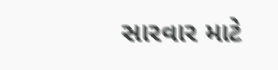સારવાર માટે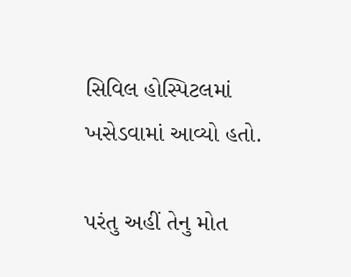સિવિલ હોસ્પિટલમાં ખસેડવામાં આવ્યો હતો.

પરંતુ અહીં તેનુ મોત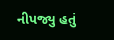નીપજ્યુ હતું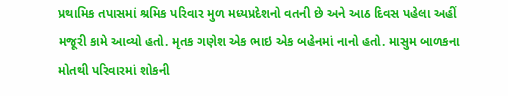પ્રથામિક તપાસમાં શ્રમિક પરિવાર મુળ મધ્યપ્રદેશનો વતની છે અને આઠ દિવસ પહેલા અહીં મજૂરી કામે આવ્યો હતો. મૃતક ગણેશ એક ભાઇ એક બહેનમાં નાનો હતો. માસુમ બાળકના મોતથી પરિવારમાં શોકની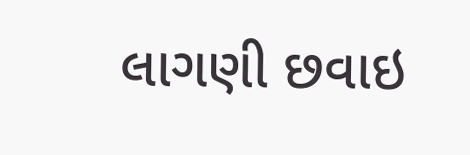લાગણી છવાઇ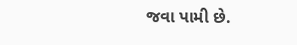જવા પામી છે.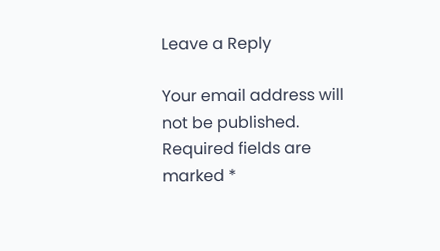Leave a Reply

Your email address will not be published. Required fields are marked *